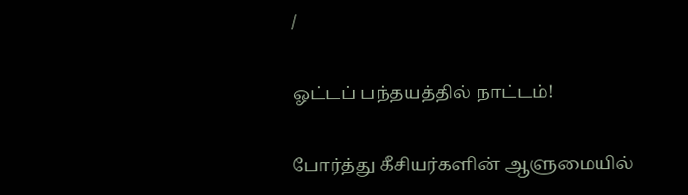/

ஓட்டப் பந்தயத்தில் நாட்டம்!

போர்த்து கீசியர்களின் ஆளுமையில்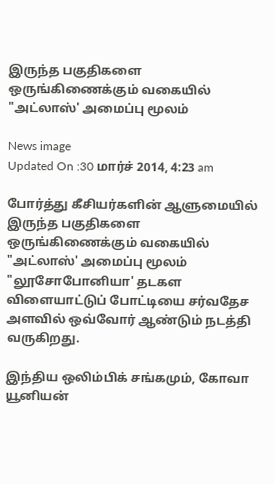இருந்த பகுதிகளை ஒருங்கிணைக்கும் வகையில் "அட்லாஸ்' அமைப்பு மூலம்

News image
Updated On :30 மார்ச் 2014, 4:23 am

போர்த்து கீசியர்களின் ஆளுமையில் இருந்த பகுதிகளை ஒருங்கிணைக்கும் வகையில் "அட்லாஸ்' அமைப்பு மூலம் "லூசோபோனியா' தடகள விளையாட்டுப் போட்டியை சர்வதேச அளவில் ஒவ்வோர் ஆண்டும் நடத்தி வருகிறது.

இந்திய ஒலிம்பிக் சங்கமும், கோவா யூனியன்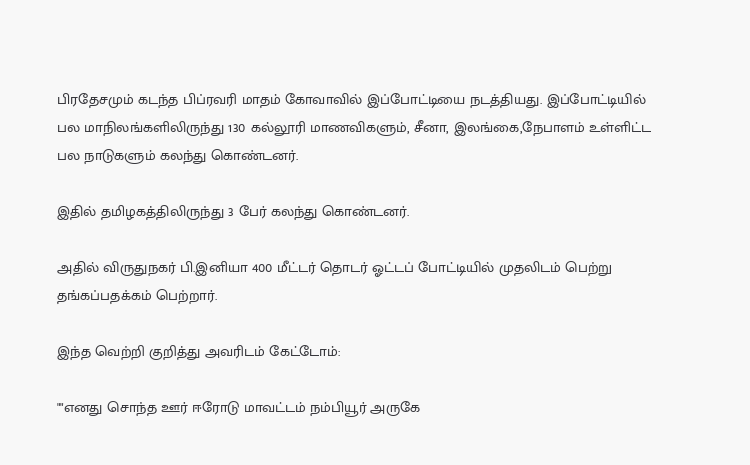பிரதேசமும் கடந்த பிப்ரவரி மாதம் கோவாவில் இப்போட்டியை நடத்தியது. இப்போட்டியில் பல மாநிலங்களிலிருந்து 130 கல்லூரி மாணவிகளும், சீனா, இலங்கை,நேபாளம் உள்ளிட்ட பல நாடுகளும் கலந்து கொண்டனர்.

இதில் தமிழகத்திலிருந்து 3 பேர் கலந்து கொண்டனர்.

அதில் விருதுநகர் பி.இனியா 400 மீட்டர் தொடர் ஓட்டப் போட்டியில் முதலிடம் பெற்று தங்கப்பதக்கம் பெற்றார்.

இந்த வெற்றி குறித்து அவரிடம் கேட்டோம்:

""எனது சொந்த ஊர் ஈரோடு மாவட்டம் நம்பியூர் அருகே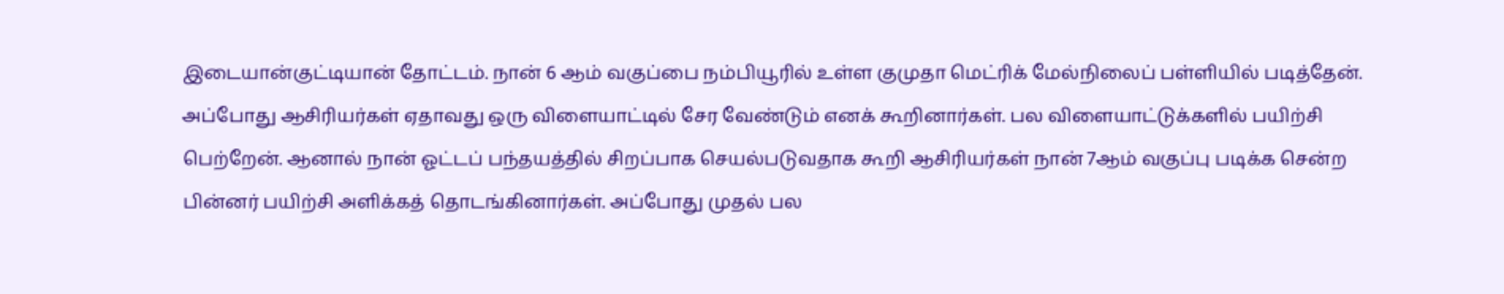இடையான்குட்டியான் தோட்டம். நான் 6 ஆம் வகுப்பை நம்பியூரில் உள்ள குமுதா மெட்ரிக் மேல்நிலைப் பள்ளியில் படித்தேன். அப்போது ஆசிரியர்கள் ஏதாவது ஒரு விளையாட்டில் சேர வேண்டும் எனக் கூறினார்கள். பல விளையாட்டுக்களில் பயிற்சி பெற்றேன். ஆனால் நான் ஓட்டப் பந்தயத்தில் சிறப்பாக செயல்படுவதாக கூறி ஆசிரியர்கள் நான் 7ஆம் வகுப்பு படிக்க சென்ற பின்னர் பயிற்சி அளிக்கத் தொடங்கினார்கள். அப்போது முதல் பல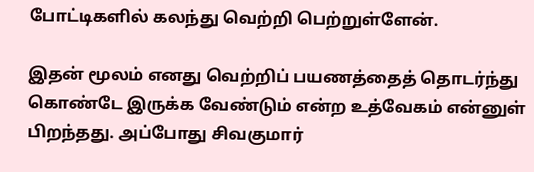போட்டிகளில் கலந்து வெற்றி பெற்றுள்ளேன்.

இதன் மூலம் எனது வெற்றிப் பயணத்தைத் தொடர்ந்து கொண்டே இருக்க வேண்டும் என்ற உத்வேகம் என்னுள் பிறந்தது. அப்போது சிவகுமார்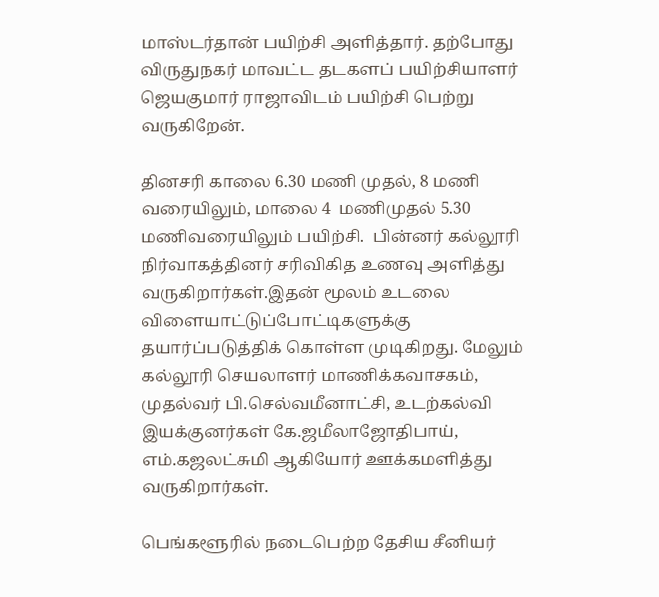மாஸ்டர்தான் பயிற்சி அளித்தார். தற்போது விருதுநகர் மாவட்ட தடகளப் பயிற்சியாளர் ஜெயகுமார் ராஜாவிடம் பயிற்சி பெற்று வருகிறேன்.

தினசரி காலை 6.30 மணி முதல், 8 மணி வரையிலும், மாலை 4  மணிமுதல் 5.30 மணிவரையிலும் பயிற்சி.  பின்னர் கல்லூரி நிர்வாகத்தினர் சரிவிகித உணவு அளித்து வருகிறார்கள்.இதன் மூலம் உடலை விளையாட்டுப்போட்டிகளுக்கு தயார்ப்படுத்திக் கொள்ள முடிகிறது. மேலும் கல்லூரி செயலாளர் மாணிக்கவாசகம், முதல்வர் பி.செல்வமீனாட்சி, உடற்கல்வி இயக்குனர்கள் கே.ஜமீலாஜோதிபாய், எம்.கஜலட்சுமி ஆகியோர் ஊக்கமளித்து வருகிறார்கள்.

பெங்களூரில் நடைபெற்ற தேசிய சீனியர்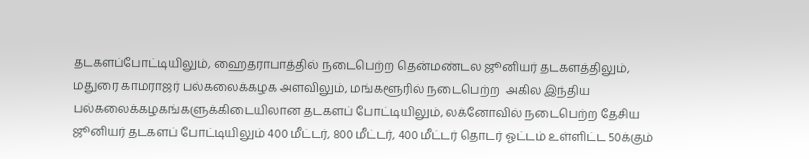தடகளப்போட்டியிலும், ஹைதராபாத்தில் நடைபெற்ற தென்மண்டல ஜூனியர் தடகளத்திலும், மதுரை காமராஜர் பல்கலைக்கழக அளவிலும், மங்களூரில் நடைபெற்ற  அகில இந்திய பல்கலைக்கழகங்களுக்கிடையிலான தடகளப் போட்டியிலும், லக்னோவில் நடைபெற்ற தேசிய ஜூனியர் தடகளப் போட்டியிலும் 400 மீட்டர், 800 மீட்டர், 400 மீட்டர் தொடர் ஓட்டம் உள்ளிட்ட 50க்கும்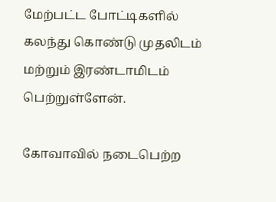மேற்பட்ட போட்டிகளில் கலந்து கொண்டு முதலிடம் மற்றும் இரண்டாமிடம் பெற்றுள்ளேன்.

கோவாவில் நடைபெற்ற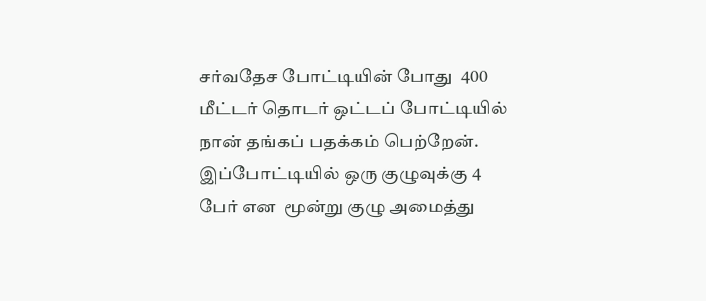சர்வதேச போட்டியின் போது  400 மீட்டர் தொடர் ஒட்டப் போட்டியில் நான் தங்கப் பதக்கம் பெற்றேன். இப்போட்டியில் ஒரு குழுவுக்கு 4 பேர் என  மூன்று குழு அமைத்து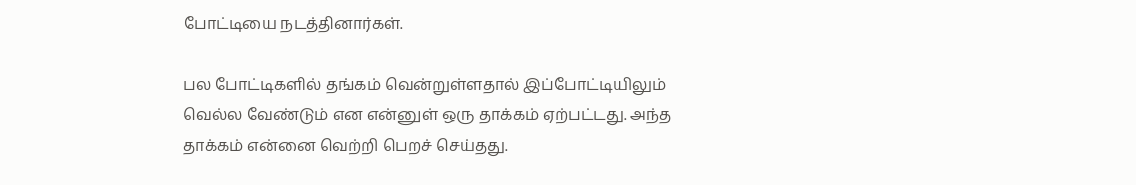போட்டியை நடத்தினார்கள்.

பல போட்டிகளில் தங்கம் வென்றுள்ளதால் இப்போட்டியிலும் வெல்ல வேண்டும் என என்னுள் ஒரு தாக்கம் ஏற்பட்டது. அந்த தாக்கம் என்னை வெற்றி பெறச் செய்தது.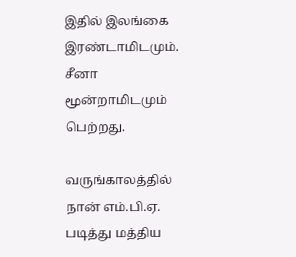இதில் இலங்கை இரண்டாமிடமும். சீனா மூன்றாமிடமும் பெற்றது.

வருங்காலத்தில் நான் எம்.பி.ஏ. படித்து மத்திய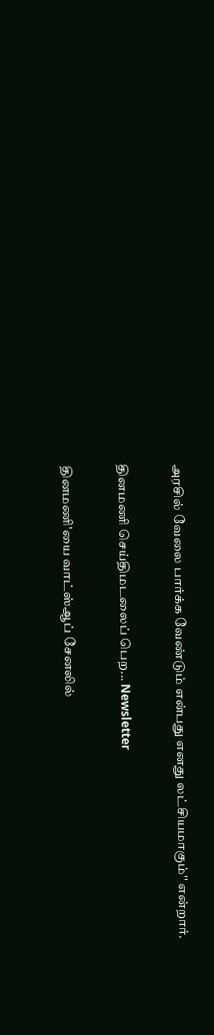அரசில் வேலை பார்க்க வேண்டும் என்பது எனது லட்சியமாகும்'' என்றார்.

தினமணி செய்திமடலைப் பெற... Newsletter

தினமணி'யை வாட்ஸ்ஆப் சேனலில்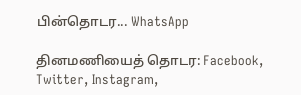பின்தொடர... WhatsApp

தினமணியைத் தொடர: Facebook, Twitter, Instagram,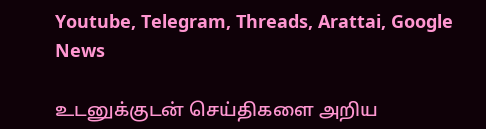Youtube, Telegram, Threads, Arattai, Google News

உடனுக்குடன் செய்திகளை அறிய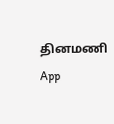தினமணி App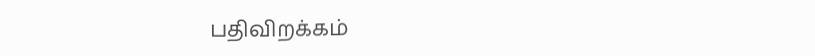பதிவிறக்கம்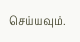செய்யவும்.